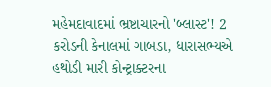મહેમદાવાદમાં ભ્રષ્ટાચારનો 'બ્લાસ્ટ'! 2 કરોડની કેનાલમાં ગાબડા, ધારાસભ્યએ હથોડી મારી કોન્ટ્રાક્ટરના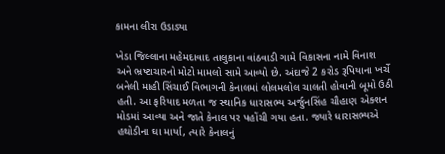કામના લીરા ઉડાડ્યા

ખેડા જિલ્લાના મહેમદાવાદ તાલુકાના વાંઠવાડી ગામે વિકાસના નામે વિનાશ અને ભ્રષ્ટાચારનો મોટો મામલો સામે આવ્યો છે. અંદાજે 2 કરોડ રૂપિયાના ખર્ચે બનેલી માહી સિંચાઈ વિભાગની કેનાલમાં લોલમલોલ ચાલતી હોવાની બૂમો ઉઠી હતી. આ ફરિયાદ મળતા જ સ્થાનિક ધારાસભ્ય અર્જુનસિંહ ચૌહાણ એક્શન મોડમાં આવ્યા અને જાતે કેનાલ પર પહોંચી ગયા હતા. જ્યારે ધારાસભ્યએ હથોડીના ઘા માર્યા, ત્યારે કેનાલનું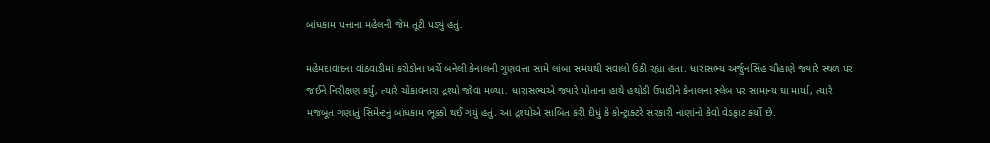બાંધકામ પત્તાના મહેલની જેમ તૂટી પડ્યું હતું.

મહેમદાવાદના વાંઠવાડીમાં કરોડોના ખર્ચે બનેલી કેનાલની ગુણવત્તા સામે લાંબા સમયથી સવાલો ઉઠી રહ્યા હતા. ધારાસભ્ય અર્જુનસિંહ ચૌહાણે જ્યારે સ્થળ પર જઈને નિરીક્ષણ કર્યું, ત્યારે ચોંકાવનારા દ્રશ્યો જોવા મળ્યા. ધારાસભ્યએ જ્યારે પોતાના હાથે હથોડી ઉપાડીને કેનાલના સ્લેબ પર સામાન્ય ઘા માર્યા, ત્યારે મજબૂત ગણાતું સિમેન્ટનું બાંધકામ ભૂક્કો થઈ ગયું હતું. આ દ્રશ્યોએ સાબિત કરી દીધું કે કોન્ટ્રાક્ટરે સરકારી નાણાંનો કેવો વેડફાટ કર્યો છે.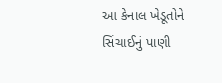આ કેનાલ ખેડૂતોને સિંચાઈનું પાણી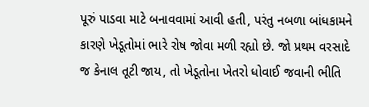પૂરું પાડવા માટે બનાવવામાં આવી હતી, પરંતુ નબળા બાંધકામને કારણે ખેડૂતોમાં ભારે રોષ જોવા મળી રહ્યો છે. જો પ્રથમ વરસાદે જ કેનાલ તૂટી જાય, તો ખેડૂતોના ખેતરો ધોવાઈ જવાની ભીતિ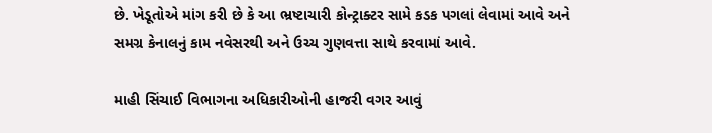છે. ખેડૂતોએ માંગ કરી છે કે આ ભ્રષ્ટાચારી કોન્ટ્રાક્ટર સામે કડક પગલાં લેવામાં આવે અને સમગ્ર કેનાલનું કામ નવેસરથી અને ઉચ્ચ ગુણવત્તા સાથે કરવામાં આવે.

માહી સિંચાઈ વિભાગના અધિકારીઓની હાજરી વગર આવું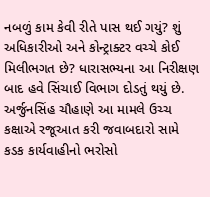નબળું કામ કેવી રીતે પાસ થઈ ગયું? શું અધિકારીઓ અને કોન્ટ્રાક્ટર વચ્ચે કોઈ મિલીભગત છે? ધારાસભ્યના આ નિરીક્ષણ બાદ હવે સિંચાઈ વિભાગ દોડતું થયું છે. અર્જુનસિંહ ચૌહાણે આ મામલે ઉચ્ચ કક્ષાએ રજૂઆત કરી જવાબદારો સામે કડક કાર્યવાહીનો ભરોસો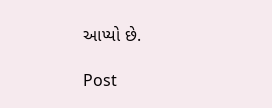આપ્યો છે.

Post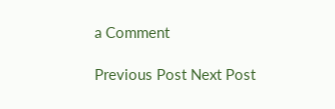a Comment

Previous Post Next Post